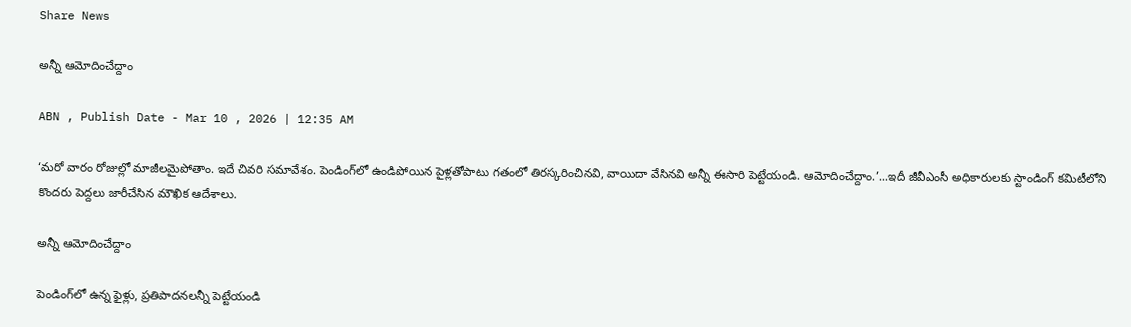Share News

అన్నీ ఆమోదించేద్దాం

ABN , Publish Date - Mar 10 , 2026 | 12:35 AM

‘మరో వారం రోజుల్లో మాజీలమైపోతాం. ఇదే చివరి సమావేశం. పెండింగ్‌లో ఉండిపోయిన పైళ్లతోపాటు గతంలో తిరస్కరించినవి, వాయిదా వేసినవి అన్నీ ఈసారి పెట్టేయండి. ఆమోదించేద్దాం.’...ఇదీ జీవీఎంసీ అధికారులకు స్టాండింగ్‌ కమిటీలోని కొందరు పెద్దలు జారీచేసిన మౌఖిక ఆదేశాలు.

అన్నీ ఆమోదించేద్దాం

పెండింగ్‌లో ఉన్న ఫైళ్లు, ప్రతిపాదనలన్నీ పెట్టేయండి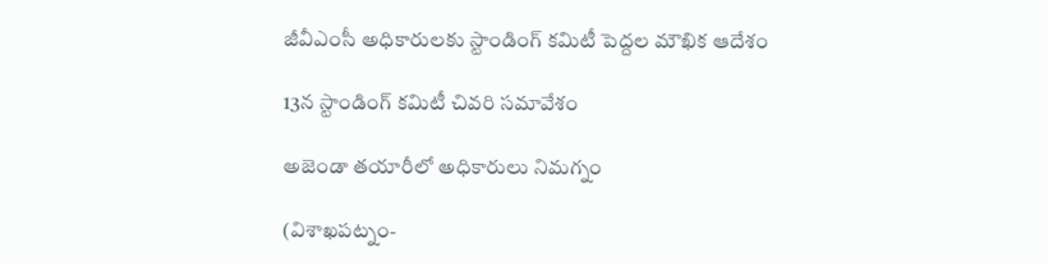జీవీఎంసీ అధికారులకు స్టాండింగ్‌ కమిటీ పెద్దల మౌఖిక ఆదేశం

13న స్టాండింగ్‌ కమిటీ చివరి సమావేశం

అజెండా తయారీలో అధికారులు నిమగ్నం

(విశాఖపట్నం-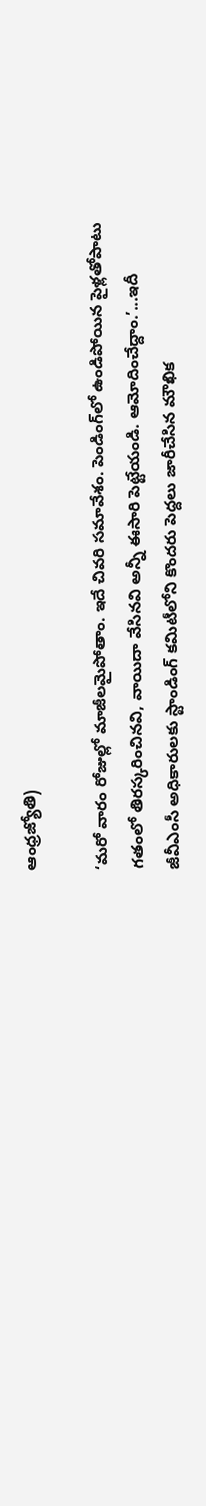ఆంధ్రజ్యోతి)

‘మరో వారం రోజుల్లో మాజీలమైపోతాం. ఇదే చివరి సమావేశం. పెండింగ్‌లో ఉండిపోయిన పైళ్లతోపాటు గతంలో తిరస్కరించినవి, వాయిదా వేసినవి అన్నీ ఈసారి పెట్టేయండి. ఆమోదించేద్దాం.’...ఇదీ జీవీఎంసీ అధికారులకు స్టాండింగ్‌ కమిటీలోని కొందరు పెద్దలు జారీచేసిన మౌఖిక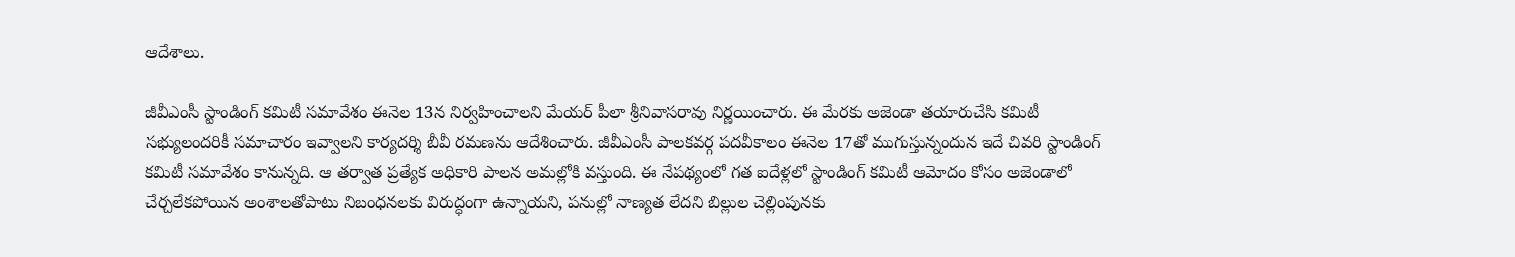ఆదేశాలు.

జీవీఎంసీ స్టాండింగ్‌ కమిటీ సమావేశం ఈనెల 13న నిర్వహించాలని మేయర్‌ పీలా శ్రీనివాసరావు నిర్ణయించారు. ఈ మేరకు అజెండా తయారుచేసి కమిటీ సభ్యులందరికీ సమాచారం ఇవ్వాలని కార్యదర్శి బీవీ రమణను ఆదేశించారు. జీవీఎంసీ పాలకవర్గ పదవీకాలం ఈనెల 17తో ముగుస్తున్నందున ఇదే చివరి స్టాండింగ్‌ కమిటీ సమావేశం కానున్నది. ఆ తర్వాత ప్రత్యేక అధికారి పాలన అమల్లోకి వస్తుంది. ఈ నేపథ్యంలో గత ఐదేళ్లలో స్టాండింగ్‌ కమిటీ ఆమోదం కోసం అజెండాలో చేర్చలేకపోయిన అంశాలతోపాటు నిబంధనలకు విరుద్ధంగా ఉన్నాయని, పనుల్లో నాణ్యత లేదని బిల్లుల చెల్లింపునకు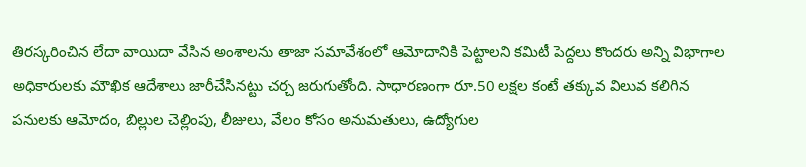తిరస్కరించిన లేదా వాయిదా వేసిన అంశాలను తాజా సమావేశంలో ఆమోదానికి పెట్టాలని కమిటీ పెద్దలు కొందరు అన్ని విభాగాల అధికారులకు మౌఖిక ఆదేశాలు జారీచేసినట్టు చర్చ జరుగుతోంది. సాధారణంగా రూ.50 లక్షల కంటే తక్కువ విలువ కలిగిన పనులకు ఆమోదం, బిల్లుల చెల్లింపు, లీజులు, వేలం కోసం అనుమతులు, ఉద్యోగుల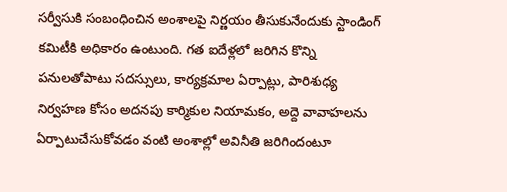సర్వీసుకి సంబంధించిన అంశాలపై నిర్ణయం తీసుకునేందుకు స్టాండింగ్‌ కమిటీకి అధికారం ఉంటుంది. గత ఐదేళ్లలో జరిగిన కొన్ని పనులతోపాటు సదస్సులు, కార్యక్రమాల ఏర్పాట్లు, పారిశుధ్య నిర్వహణ కోసం అదనపు కార్మికుల నియామకం, అద్దె వావాహలను ఏర్పాటుచేసుకోవడం వంటి అంశాల్లో అవినీతి జరిగిందంటూ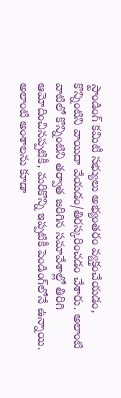స్టాండింగ్‌ కమిటీ సభ్యులు అభ్యంతరం వ్యక్తంచేయడం, కొన్నింటిని వాయిదా వేయడం/తిరస్కరించడం చేశారు. అలాంటి వాటిలో కొన్నింటిని తర్వాత జరిగిన సమావేశాల్లో తిరిగి ఆమోదించినప్పటికీ, మరికొన్ని ఇప్పటికీ పెండింగ్‌లోనే ఉన్నాయి. అలాంటి అంశాలను కూడా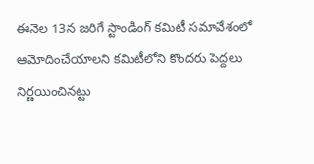ఈనెల 13న జరిగే స్టాండింగ్‌ కమిటీ సమావేశంలో ఆమోదించేయాలని కమిటీలోని కొందరు పెద్దలు నిర్ణయించినట్టు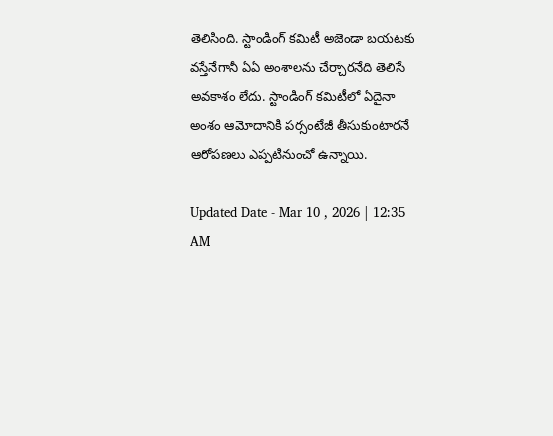తెలిసింది. స్టాండింగ్‌ కమిటీ అజెండా బయటకు వస్తేనేగానీ ఏఏ అంశాలను చేర్చారనేది తెలిసే అవకాశం లేదు. స్టాండింగ్‌ కమిటీలో ఏదైనా అంశం ఆమోదానికి పర్సంటేజీ తీసుకుంటారనే ఆరోపణలు ఎప్పటినుంచో ఉన్నాయి.

Updated Date - Mar 10 , 2026 | 12:35 AM